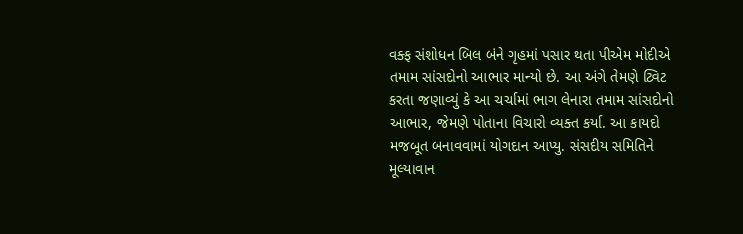વક્ફ સંશોધન બિલ બંને ગૃહમાં પસાર થતા પીએમ મોદીએ તમામ સાંસદોનો આભાર માન્યો છે. આ અંગે તેમણે ટ્વિટ કરતા જણાવ્યું કે આ ચર્ચામાં ભાગ લેનારા તમામ સાંસદોનો આભાર, જેમણે પોતાના વિચારો વ્યક્ત કર્યા. આ કાયદો મજબૂત બનાવવામાં યોગદાન આપ્યુ. સંસદીય સમિતિને મૂલ્યાવાન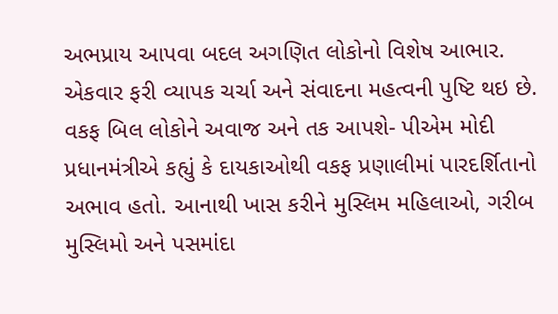અભપ્રાય આપવા બદલ અગણિત લોકોનો વિશેષ આભાર. એકવાર ફરી વ્યાપક ચર્ચા અને સંવાદના મહત્વની પુષ્ટિ થઇ છે.
વકફ બિલ લોકોને અવાજ અને તક આપશે- પીએમ મોદી
પ્રધાનમંત્રીએ કહ્યું કે દાયકાઓથી વકફ પ્રણાલીમાં પારદર્શિતાનો અભાવ હતો. આનાથી ખાસ કરીને મુસ્લિમ મહિલાઓ, ગરીબ મુસ્લિમો અને પસમાંદા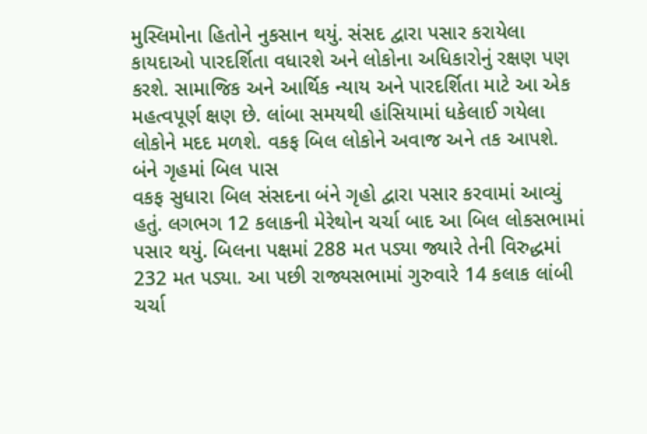મુસ્લિમોના હિતોને નુકસાન થયું. સંસદ દ્વારા પસાર કરાયેલા કાયદાઓ પારદર્શિતા વધારશે અને લોકોના અધિકારોનું રક્ષણ પણ કરશે. સામાજિક અને આર્થિક ન્યાય અને પારદર્શિતા માટે આ એક મહત્વપૂર્ણ ક્ષણ છે. લાંબા સમયથી હાંસિયામાં ધકેલાઈ ગયેલા લોકોને મદદ મળશે. વકફ બિલ લોકોને અવાજ અને તક આપશે.
બંને ગૃહમાં બિલ પાસ
વકફ સુધારા બિલ સંસદના બંને ગૃહો દ્વારા પસાર કરવામાં આવ્યું હતું. લગભગ 12 કલાકની મેરેથોન ચર્ચા બાદ આ બિલ લોકસભામાં પસાર થયું. બિલના પક્ષમાં 288 મત પડ્યા જ્યારે તેની વિરુદ્ધમાં 232 મત પડ્યા. આ પછી રાજ્યસભામાં ગુરુવારે 14 કલાક લાંબી ચર્ચા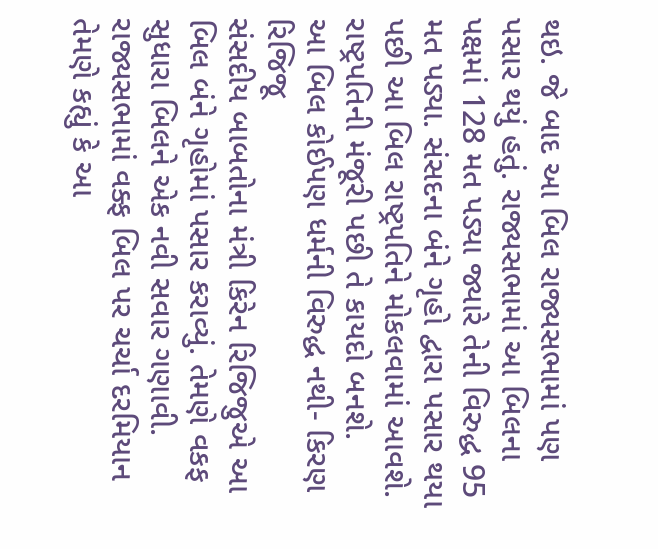થઇ. જે બાદ આ બિલ રાજ્યસભામાં પણ પસાર થયું હતું. રાજ્યસભામાં આ બિલના પક્ષમાં 128 મત પડ્યા જ્યારે તેની વિરુદ્ધ 95 મત પડ્યા. સંસદના બંને ગૃહો દ્વારા પસાર થયા પછી આ બિલ રાષ્ટ્રપતિને મોકલવામાં આવશે. રાષ્ટ્રપતિની મંજૂરી પછી તે કાયદો બનશે.
આ બિલ કોઈપણ ધર્મની વિરુદ્ધ નથી- કિરણ રિજિજૂ
સંસદીય બાબતોના મંત્રી કિરેન રિજિજુએ આ બિલ બંને ગૃહોમાં પસાર કરાવ્યું. તેમણે વકફ સુધારા બિલને એક નવી સવાર ગણાવી. રાજ્યસભામાં વક્ફ બિલ પર ચર્ચા દરમિયાન તેમણે કહ્યું કે આ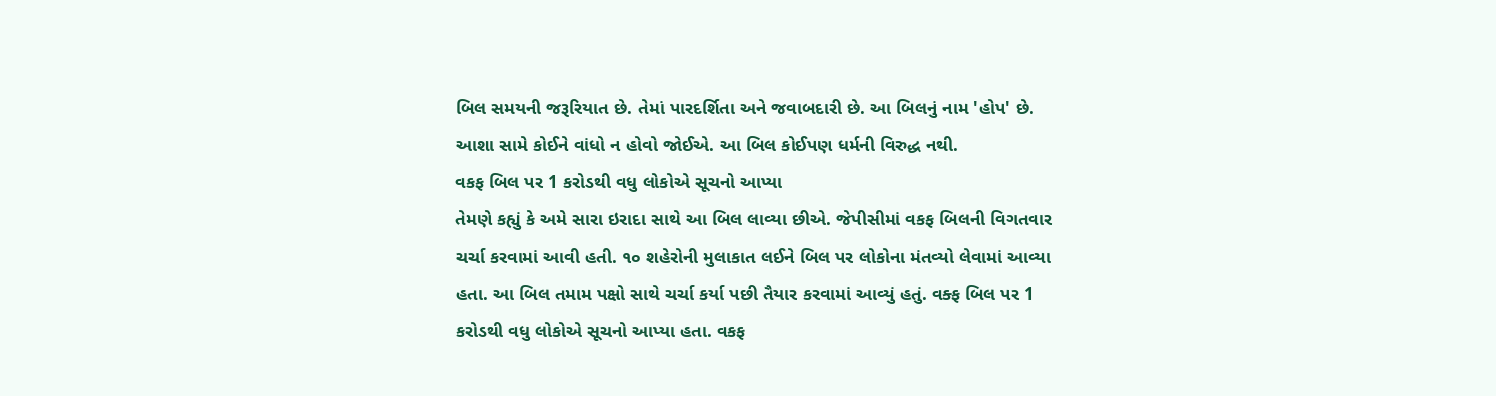બિલ સમયની જરૂરિયાત છે. તેમાં પારદર્શિતા અને જવાબદારી છે. આ બિલનું નામ 'હોપ' છે. આશા સામે કોઈને વાંધો ન હોવો જોઈએ. આ બિલ કોઈપણ ધર્મની વિરુદ્ધ નથી.
વકફ બિલ પર 1 કરોડથી વધુ લોકોએ સૂચનો આપ્યા
તેમણે કહ્યું કે અમે સારા ઇરાદા સાથે આ બિલ લાવ્યા છીએ. જેપીસીમાં વકફ બિલની વિગતવાર ચર્ચા કરવામાં આવી હતી. ૧૦ શહેરોની મુલાકાત લઈને બિલ પર લોકોના મંતવ્યો લેવામાં આવ્યા હતા. આ બિલ તમામ પક્ષો સાથે ચર્ચા કર્યા પછી તૈયાર કરવામાં આવ્યું હતું. વક્ફ બિલ પર 1 કરોડથી વધુ લોકોએ સૂચનો આપ્યા હતા. વકફ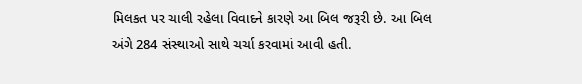મિલકત પર ચાલી રહેલા વિવાદને કારણે આ બિલ જરૂરી છે. આ બિલ અંગે 284 સંસ્થાઓ સાથે ચર્ચા કરવામાં આવી હતી.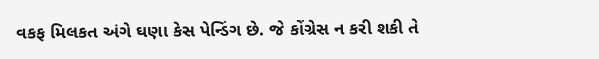વકફ મિલકત અંગે ઘણા કેસ પેન્ડિંગ છે. જે કોંગ્રેસ ન કરી શકી તે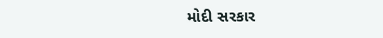મોદી સરકાર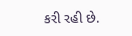કરી રહી છે.